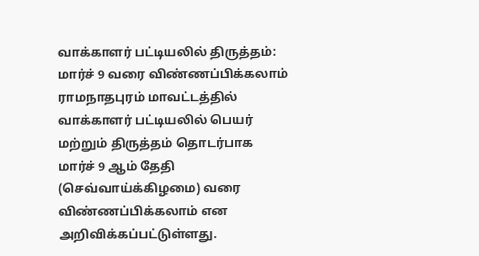வாக்காளர் பட்டியலில் திருத்தம்: மார்ச் 9 வரை விண்ணப்பிக்கலாம்
ராமநாதபுரம் மாவட்டத்தில் வாக்காளர் பட்டியலில் பெயர் மற்றும் திருத்தம் தொடர்பாக மார்ச் 9 ஆம் தேதி (செவ்வாய்க்கிழமை) வரை விண்ணப்பிக்கலாம் என அறிவிக்கப்பட்டுள்ளது.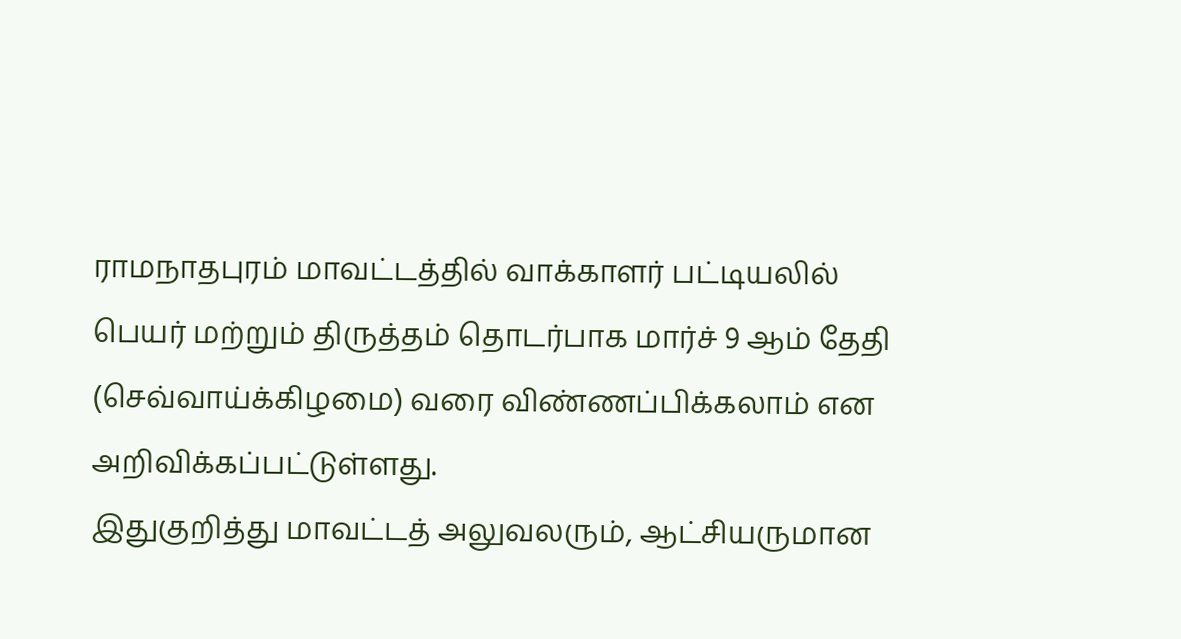ராமநாதபுரம் மாவட்டத்தில் வாக்காளர் பட்டியலில் பெயர் மற்றும் திருத்தம் தொடர்பாக மார்ச் 9 ஆம் தேதி (செவ்வாய்க்கிழமை) வரை விண்ணப்பிக்கலாம் என அறிவிக்கப்பட்டுள்ளது.
இதுகுறித்து மாவட்டத் அலுவலரும், ஆட்சியருமான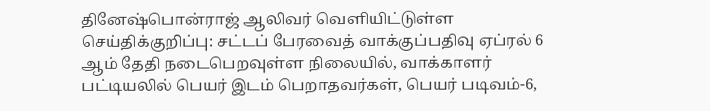தினேஷ்பொன்ராஜ் ஆலிவர் வெளியிட்டுள்ள செய்திக்குறிப்பு: சட்டப் பேரவைத் வாக்குப்பதிவு ஏப்ரல் 6 ஆம் தேதி நடைபெறவுள்ள நிலையில், வாக்காளர் பட்டியலில் பெயர் இடம் பெறாதவர்கள், பெயர் படிவம்-6,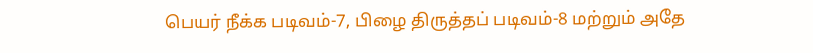பெயர் நீக்க படிவம்-7, பிழை திருத்தப் படிவம்-8 மற்றும் அதே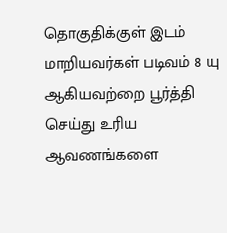தொகுதிக்குள் இடம் மாறியவர்கள் படிவம் 8 யு ஆகியவற்றை பூர்த்தி செய்து உரிய ஆவணங்களை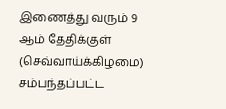இணைத்து வரும் 9 ஆம் தேதிக்குள் (செவ்வாய்க்கிழமை) சம்பந்தப்பட்ட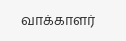வாக்காளர்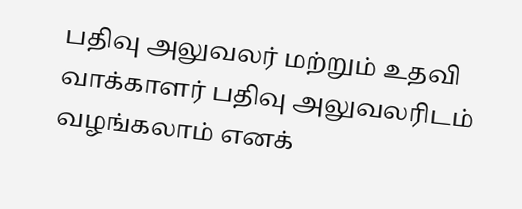பதிவு அலுவலர் மற்றும் உதவி வாக்காளர் பதிவு அலுவலரிடம் வழங்கலாம் எனக்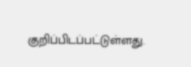குறிப்பிடப்பட்டுள்ளது.